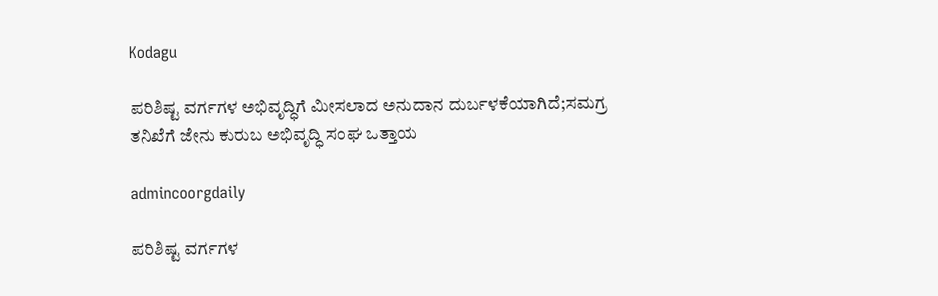Kodagu

ಪರಿಶಿಷ್ಟ ವರ್ಗಗಳ ಅಭಿವೃದ್ಧಿಗೆ ಮೀಸಲಾದ ಅನುದಾನ ದುರ್ಬಳಕೆಯಾಗಿದೆ;ಸಮಗ್ರ ತನಿಖೆಗೆ ಜೇನು ಕುರುಬ ಅಭಿವೃದ್ಧಿ ಸಂಘ ಒತ್ತಾಯ

admincoorgdaily

ಪರಿಶಿಷ್ಟ ವರ್ಗಗಳ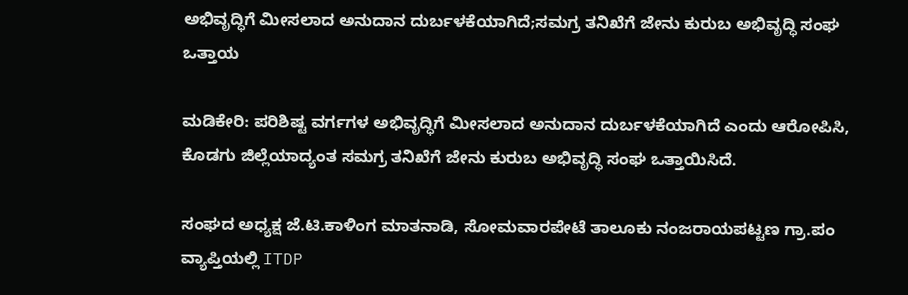ಅಭಿವೃದ್ಧಿಗೆ ಮೀಸಲಾದ ಅನುದಾನ ದುರ್ಬಳಕೆಯಾಗಿದೆ;ಸಮಗ್ರ ತನಿಖೆಗೆ ಜೇನು ಕುರುಬ ಅಭಿವೃದ್ಧಿ ಸಂಘ ಒತ್ತಾಯ

ಮಡಿಕೇರಿ: ಪರಿಶಿಷ್ಟ ವರ್ಗಗಳ ಅಭಿವೃದ್ಧಿಗೆ ಮೀಸಲಾದ ಅನುದಾನ ದುರ್ಬಳಕೆಯಾಗಿದೆ ಎಂದು ಆರೋಪಿಸಿ, ಕೊಡಗು ಜಿಲ್ಲೆಯಾದ್ಯಂತ ಸಮಗ್ರ ತನಿಖೆಗೆ ಜೇನು ಕುರುಬ ಅಭಿವೃದ್ಧಿ ಸಂಘ ಒತ್ತಾಯಿಸಿದೆ.

ಸಂಘದ ಅಧ್ಯಕ್ಷ ಜೆ.ಟಿ.ಕಾಳಿಂಗ ಮಾತನಾಡಿ, ಸೋಮವಾರಪೇಟೆ ತಾಲೂಕು ನಂಜರಾಯಪಟ್ಟಣ ಗ್ರಾ.ಪಂ ವ್ಯಾಪ್ತಿಯಲ್ಲಿ ITDP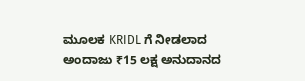ಮೂಲಕ KRIDL ಗೆ ನೀಡಲಾದ ಅಂದಾಜು ₹15 ಲಕ್ಷ ಅನುದಾನದ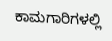ಕಾಮಗಾರಿಗಳಲ್ಲಿ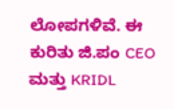ಲೋಪಗಳಿವೆ. ಈ ಕುರಿತು ಜಿ.ಪಂ CEO ಮತ್ತು KRIDL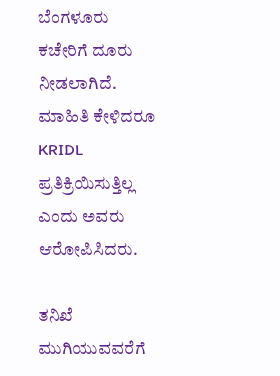ಬೆಂಗಳೂರು ಕಚೇರಿಗೆ ದೂರು ನೀಡಲಾಗಿದೆ. ಮಾಹಿತಿ ಕೇಳಿದರೂ KRIDL ಪ್ರತಿಕ್ರಿಯಿಸುತ್ತಿಲ್ಲ ಎಂದು ಅವರು ಆರೋಪಿಸಿದರು.

ತನಿಖೆ ಮುಗಿಯುವವರೆಗೆ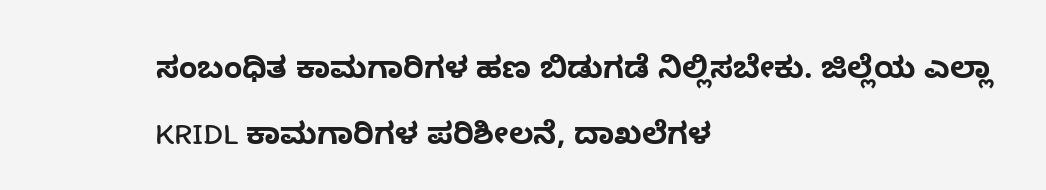ಸಂಬಂಧಿತ ಕಾಮಗಾರಿಗಳ ಹಣ ಬಿಡುಗಡೆ ನಿಲ್ಲಿಸಬೇಕು. ಜಿಲ್ಲೆಯ ಎಲ್ಲಾ KRIDL ಕಾಮಗಾರಿಗಳ ಪರಿಶೀಲನೆ, ದಾಖಲೆಗಳ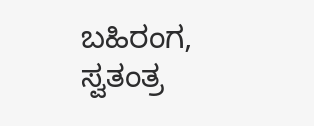ಬಹಿರಂಗ, ಸ್ವತಂತ್ರ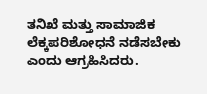ತನಿಖೆ ಮತ್ತು ಸಾಮಾಜಿಕ ಲೆಕ್ಕಪರಿಶೋಧನೆ ನಡೆಸಬೇಕು ಎಂದು ಆಗ್ರಹಿಸಿದರು.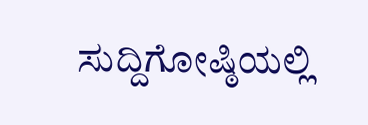ಸುದ್ದಿಗೋಷ್ಠಿಯಲ್ಲಿ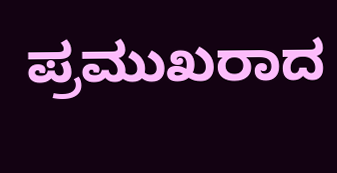ಪ್ರಮುಖರಾದ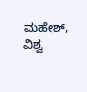ಮಹೇಶ್, ವಿಶ್ವ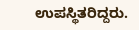ಉಪಸ್ಥಿತರಿದ್ದರು.